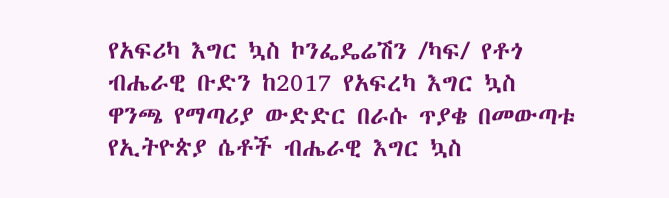የአፍሪካ እግር ኳስ ኮንፌዴሬሽን /ካፍ/ የቶጎ ብሔራዊ ቡድን ከ2017 የአፍረካ እግር ኳስ ዋንጫ የማጣሪያ ውድድር በራሱ ጥያቄ በመውጣቱ የኢትዮጵያ ሴቶች ብሔራዊ እግር ኳስ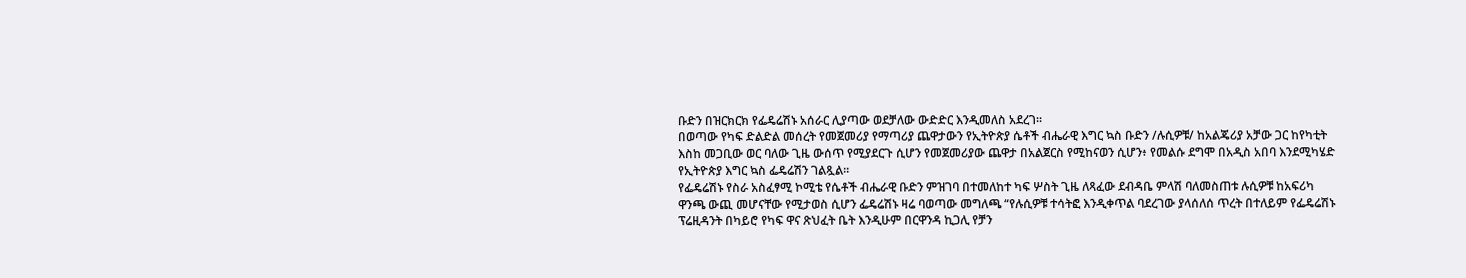ቡድን በዝርክርክ የፌዴሬሽኑ አሰራር ሊያጣው ወደቻለው ውድድር እንዲመለስ አደረገ።
በወጣው የካፍ ድልድል መሰረት የመጀመሪያ የማጣሪያ ጨዋታውን የኢትዮጵያ ሴቶች ብሔራዊ እግር ኳስ ቡድን /ሉሲዎቹ/ ከአልጄሪያ አቻው ጋር ከየካቲት እስከ መጋቢው ወር ባለው ጊዜ ውሰጥ የሚያደርጉ ሲሆን የመጀመሪያው ጨዋታ በአልጀርስ የሚከናወን ሲሆን፥ የመልሱ ደግሞ በአዲስ አበባ እንደሚካሄድ የኢትዮጵያ እግር ኳስ ፌዴሬሽን ገልጿል።
የፌዴሬሽኑ የስራ አስፈፃሚ ኮሚቴ የሴቶች ብሔራዊ ቡድን ምዝገባ በተመለከተ ካፍ ሦስት ጊዜ ለጻፈው ደብዳቤ ምላሽ ባለመስጠቱ ሉሲዎቹ ከአፍሪካ ዋንጫ ውጪ መሆናቸው የሚታወስ ሲሆን ፌዴሬሽኑ ዛሬ ባወጣው መግለጫ “የሉሲዎቹ ተሳትፎ እንዲቀጥል ባደረገው ያላሰለሰ ጥረት በተለይም የፌዴሬሽኑ ፕሬዚዳንት በካይሮ የካፍ ዋና ጽህፈት ቤት እንዲሁም በርዋንዳ ኪጋሊ የቻን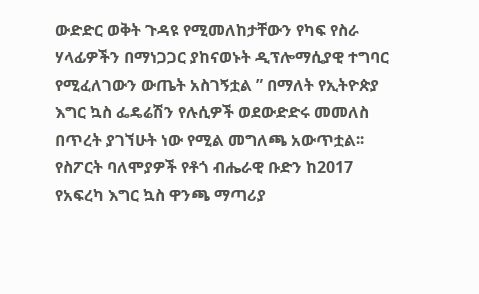ውድድር ወቅት ጉዳዩ የሚመለከታቸውን የካፍ የስራ ሃላፊዎችን በማነጋጋር ያከናወኑት ዲፕሎማሲያዊ ተግባር የሚፈለገውን ውጤት አስገኝቷል ” በማለት የኢትዮጵያ እግር ኳስ ፌዴሬሽን የሉሲዎች ወደውድድሩ መመለስ በጥረት ያገኘሁት ነው የሚል መግለጫ አውጥቷል፡፡
የስፖርት ባለሞያዎች የቶጎ ብሔራዊ ቡድን ከ2017 የአፍረካ እግር ኳስ ዋንጫ ማጣሪያ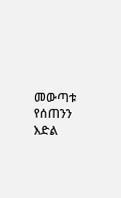መውጣቱ የሰጠንን እድል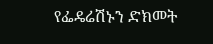የፌዴሬሽኑን ድክመት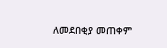ለመደበቂያ መጠቀም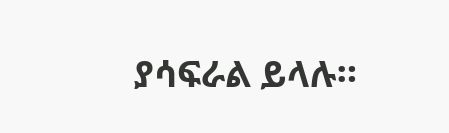ያሳፍራል ይላሉ።